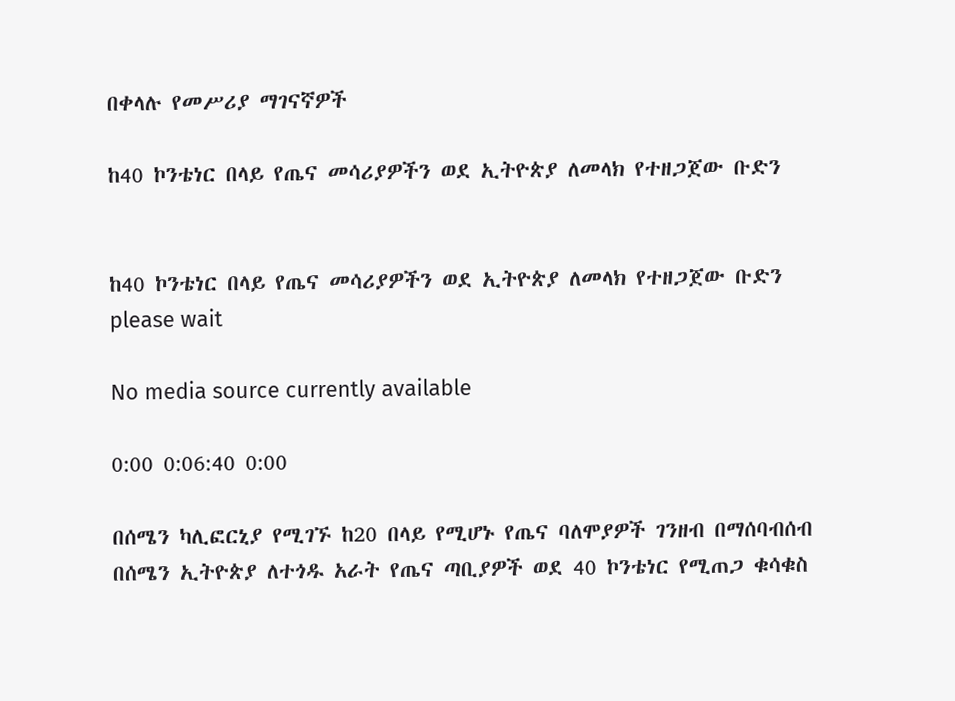በቀላሉ የመሥሪያ ማገናኛዎች

ከ40 ኮንቴነር በላይ የጤና መሳሪያዎችን ወደ ኢትዮጵያ ለመላክ የተዘጋጀው ቡድን


ከ40 ኮንቴነር በላይ የጤና መሳሪያዎችን ወደ ኢትዮጵያ ለመላክ የተዘጋጀው ቡድን
please wait

No media source currently available

0:00 0:06:40 0:00

በሰሜን ካሊፎርኒያ የሚገኙ ከ20 በላይ የሚሆኑ የጤና ባለሞያዎች ገንዘብ በማሰባብሰብ በሰሜን ኢትዮጵያ ለተጎዱ አራት የጤና ጣቢያዎች ወደ 40 ኮንቴነር የሚጠጋ ቁሳቁስ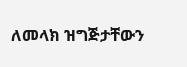ለመላክ ዝግጅታቸውን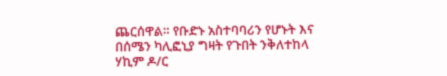ጨርሰዋል። የቡድኑ አስተባባሪን የሆኑት እና በሰሜን ካሊፎኒያ ግዛት የጉበት ንቅለተከላ ሃኪም ዶ/ር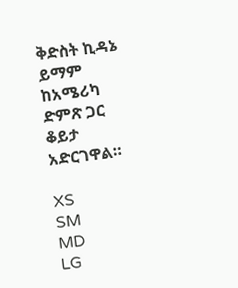ቅድስት ኪዳኔ ይማም ከአሜሪካ ድምጽ ጋር ቆይታ አድርገዋል።

XS
SM
MD
LG